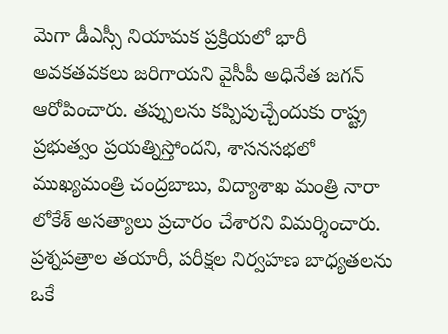మెగా డీఎస్సీ నియామక ప్రక్రియలో భారీ అవకతవకలు జరిగాయని వైసీపీ అధినేత జగన్ ఆరోపించారు. తప్పులను కప్పిపుచ్చేందుకు రాష్ట్ర ప్రభుత్వం ప్రయత్నిస్తోందని, శాసనసభలో ముఖ్యమంత్రి చంద్రబాబు, విద్యాశాఖ మంత్రి నారా లోకేశ్ అసత్యాలు ప్రచారం చేశారని విమర్శించారు.
ప్రశ్నపత్రాల తయారీ, పరీక్షల నిర్వహణ బాధ్యతలను ఒకే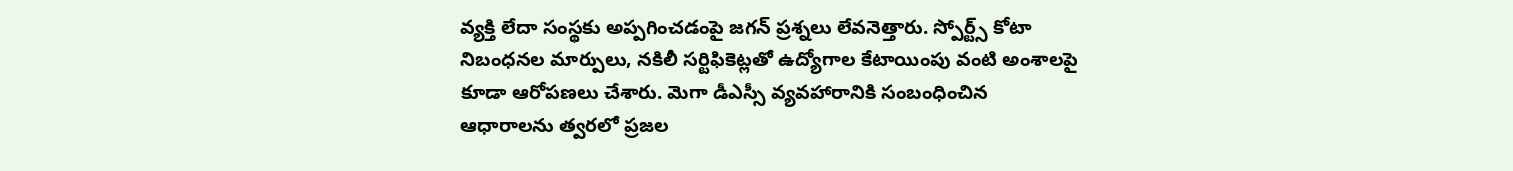వ్యక్తి లేదా సంస్థకు అప్పగించడంపై జగన్ ప్రశ్నలు లేవనెత్తారు. స్పోర్ట్స్ కోటా నిబంధనల మార్పులు, నకిలీ సర్టిఫికెట్లతో ఉద్యోగాల కేటాయింపు వంటి అంశాలపై కూడా ఆరోపణలు చేశారు. మెగా డీఎస్సీ వ్యవహారానికి సంబంధించిన ఆధారాలను త్వరలో ప్రజల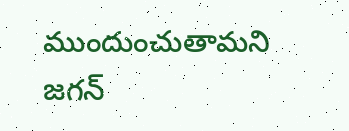ముందుంచుతామని జగన్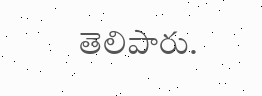తెలిపారు.